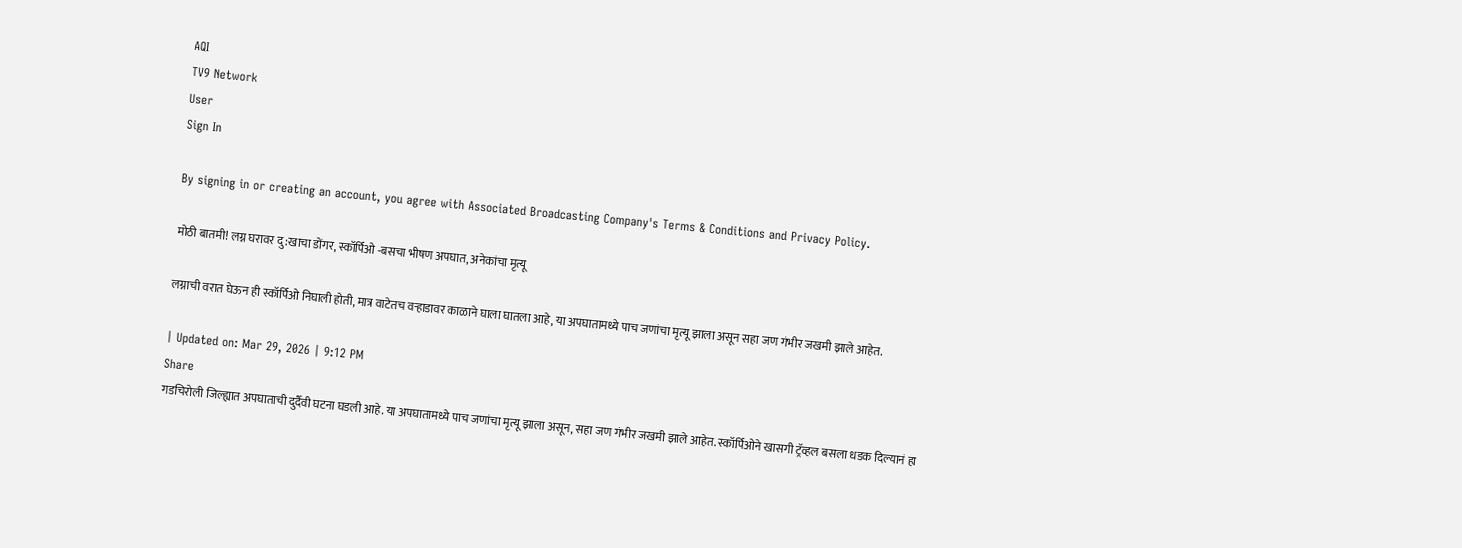AQI
TV9 Network
User
Sign In

By signing in or creating an account, you agree with Associated Broadcasting Company's Terms & Conditions and Privacy Policy.

मोठी बातमी! लग्न घरावर दु:खाचा डोंगर, स्कॉर्पिओ -बसचा भीषण अपघात, अनेकांचा मृत्यू

लग्नाची वरात घेऊन ही स्कॉर्पिओ निघाली होती, मात्र वाटेतच वर्‍हाडावर काळाने घाला घातला आहे, या अपघातामध्ये पाच जणांचा मृत्यू झाला असून सहा जण गंभीर जखमी झाले आहेत.

| Updated on: Mar 29, 2026 | 9:12 PM
Share
गडचिरोली जिल्ह्यात अपघाताची दुर्दैवी घटना घडली आहे. या अपघातामध्ये पाच जणांचा मृत्यू झाला असून, सहा जण गंभीर जखमी झाले आहेत. स्कॉर्पिओने खासगी ट्रॅव्हल बसला धडक दिल्यानं हा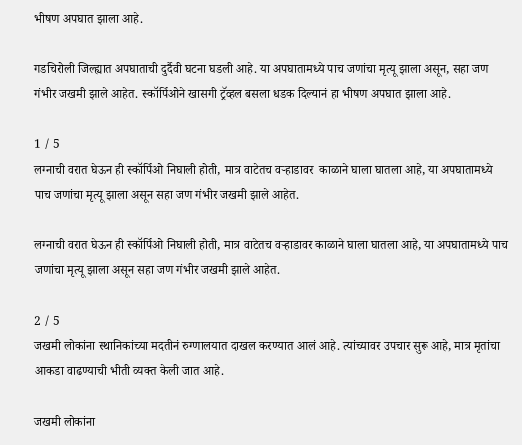भीषण अपघात झाला आहे.

गडचिरोली जिल्ह्यात अपघाताची दुर्दैवी घटना घडली आहे. या अपघातामध्ये पाच जणांचा मृत्यू झाला असून, सहा जण गंभीर जखमी झाले आहेत. स्कॉर्पिओने खासगी ट्रॅव्हल बसला धडक दिल्यानं हा भीषण अपघात झाला आहे.

1 / 5
लग्नाची वरात घेऊन ही स्कॉर्पिओ निघाली होती, मात्र वाटेतच वर्‍हाडावर  काळाने घाला घातला आहे, या अपघातामध्ये पाच जणांचा मृत्यू झाला असून सहा जण गंभीर जखमी झाले आहेत.

लग्नाची वरात घेऊन ही स्कॉर्पिओ निघाली होती, मात्र वाटेतच वर्‍हाडावर काळाने घाला घातला आहे, या अपघातामध्ये पाच जणांचा मृत्यू झाला असून सहा जण गंभीर जखमी झाले आहेत.

2 / 5
जखमी लोकांना स्थानिकांच्या मदतीनं रुग्णालयात दाखल करण्यात आलं आहे. त्यांच्यावर उपचार सुरू आहे, मात्र मृतांचा आकडा वाढण्याची भीती व्यक्त केली जात आहे.

जखमी लोकांना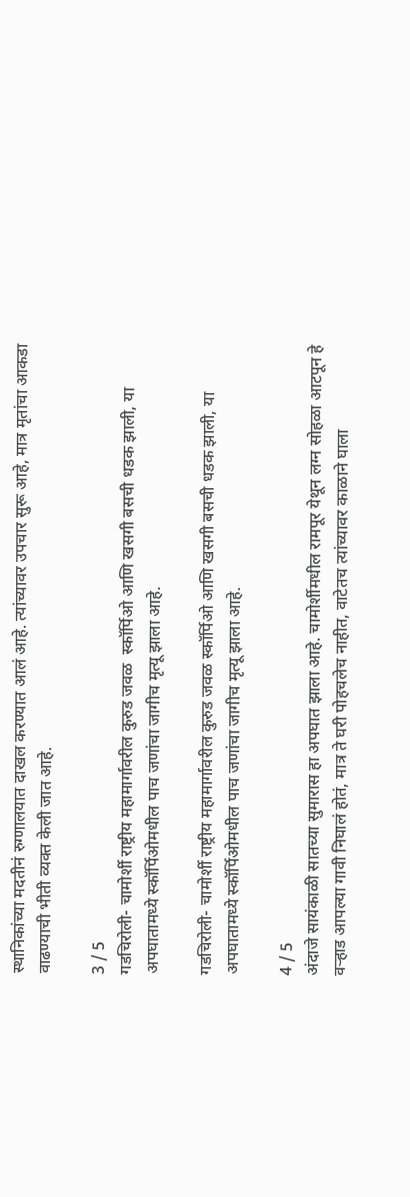स्थानिकांच्या मदतीनं रुग्णालयात दाखल करण्यात आलं आहे. त्यांच्यावर उपचार सुरू आहे, मात्र मृतांचा आकडा वाढण्याची भीती व्यक्त केली जात आहे.

3 / 5
गडचिरोली- चामोर्शी राष्ट्रीय महामार्गावरील कुरुड जवळ  स्कॉर्पिओ आणि खसगी बसची धडक झाली, या अपघातामध्ये स्कॉर्पिओमधील पाच जणांचा जागीच मृत्यू झाला आहे.

गडचिरोली- चामोर्शी राष्ट्रीय महामार्गावरील कुरुड जवळ स्कॉर्पिओ आणि खसगी बसची धडक झाली, या अपघातामध्ये स्कॉर्पिओमधील पाच जणांचा जागीच मृत्यू झाला आहे.

4 / 5
अंदाजे सायंकाळी सातच्या सुमारास हा अपघात झाला आहे. चामोर्शीमधील रामपूर येथून लग्न सोहळा आटपून हे वऱ्हाड आपल्या गावी निघालं होतं, मात्र ते घरी पोहचलेच नाहीत, वाटेतच त्यांच्यावर काळाने घाला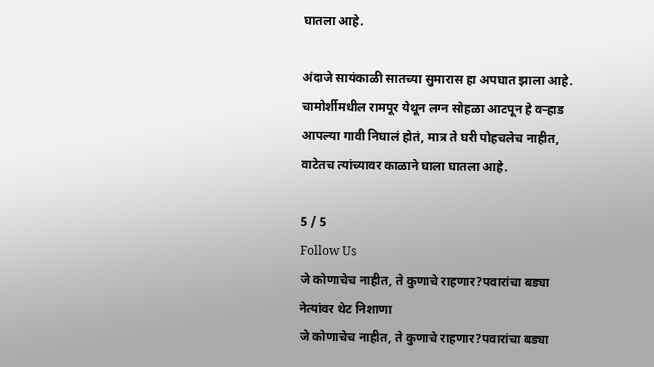घातला आहे.

अंदाजे सायंकाळी सातच्या सुमारास हा अपघात झाला आहे. चामोर्शीमधील रामपूर येथून लग्न सोहळा आटपून हे वऱ्हाड आपल्या गावी निघालं होतं, मात्र ते घरी पोहचलेच नाहीत, वाटेतच त्यांच्यावर काळाने घाला घातला आहे.

5 / 5
Follow Us
जे कोणाचेच नाहीत, ते कुणाचे राहणार?पवारांचा बड्या नेत्यांवर थेट निशाणा
जे कोणाचेच नाहीत, ते कुणाचे राहणार?पवारांचा बड्या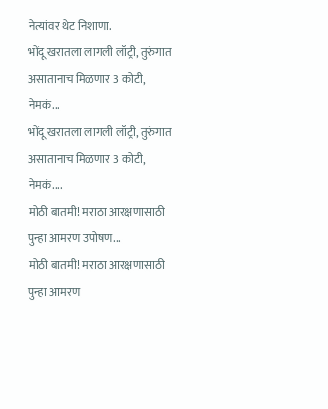नेत्यांवर थेट निशाणा.
भोंदू खरातला लागली लॉट्री, तुरुंगात असातानाच मिळणार 3 कोटी, नेमकं...
भोंदू खरातला लागली लॉट्री, तुरुंगात असातानाच मिळणार 3 कोटी, नेमकं....
मोठी बातमी! मराठा आरक्षणासाठी पुन्हा आमरण उपोषण...
मोठी बातमी! मराठा आरक्षणासाठी पुन्हा आमरण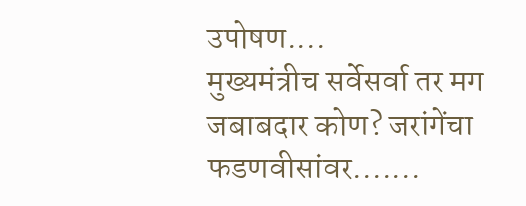उपोषण....
मुख्यमंत्रीच सर्वेसर्वा तर मग जबाबदार कोण? जरांगेंचा फडणवीसांवर.......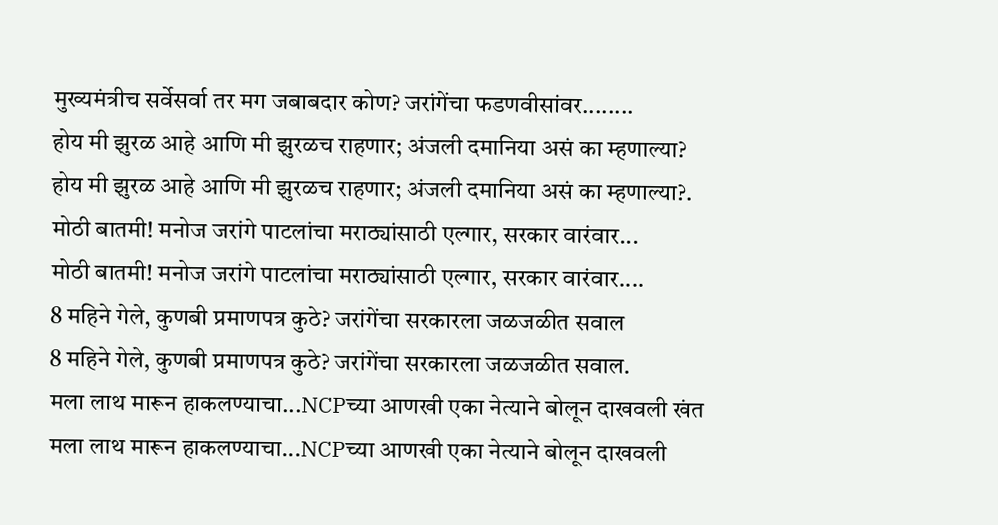मुख्यमंत्रीच सर्वेसर्वा तर मग जबाबदार कोण? जरांगेंचा फडणवीसांवर........
होय मी झुरळ आहे आणि मी झुरळच राहणार; अंजली दमानिया असं का म्हणाल्या?
होय मी झुरळ आहे आणि मी झुरळच राहणार; अंजली दमानिया असं का म्हणाल्या?.
मोठी बातमी! मनोज जरांगे पाटलांचा मराठ्यांसाठी एल्गार, सरकार वारंवार...
मोठी बातमी! मनोज जरांगे पाटलांचा मराठ्यांसाठी एल्गार, सरकार वारंवार....
8 महिने गेले, कुणबी प्रमाणपत्र कुठे? जरांगेंचा सरकारला जळजळीत सवाल
8 महिने गेले, कुणबी प्रमाणपत्र कुठे? जरांगेंचा सरकारला जळजळीत सवाल.
मला लाथ मारून हाकलण्याचा...NCPच्या आणखी एका नेत्याने बोलून दाखवली खंत
मला लाथ मारून हाकलण्याचा...NCPच्या आणखी एका नेत्याने बोलून दाखवली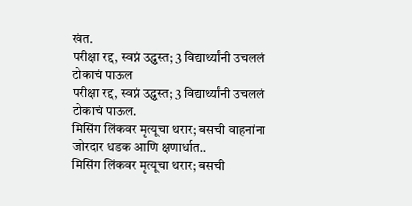खंत.
परीक्षा रद्द, स्वप्नं उद्ध्वस्त; 3 विद्यार्थ्यांनी उचललं टोकाचं पाऊल
परीक्षा रद्द, स्वप्नं उद्ध्वस्त; 3 विद्यार्थ्यांनी उचललं टोकाचं पाऊल.
मिसिंग लिंकवर मृत्यूचा थरार; बसची वाहनांना जोरदार धडक आणि क्षणार्धात..
मिसिंग लिंकवर मृत्यूचा थरार; बसची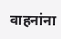वाहनांना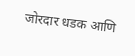जोरदार धडक आणि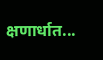क्षणार्धात...